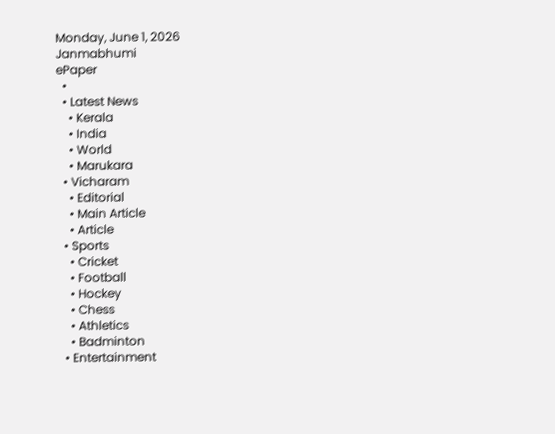Monday, June 1, 2026
Janmabhumi
ePaper
  •
  • Latest News
    • Kerala
    • India
    • World
    • Marukara
  • Vicharam
    • Editorial
    • Main Article
    • Article
  • Sports
    • Cricket
    • Football
    • Hockey
    • Chess
    • Athletics
    • Badminton
  • Entertainment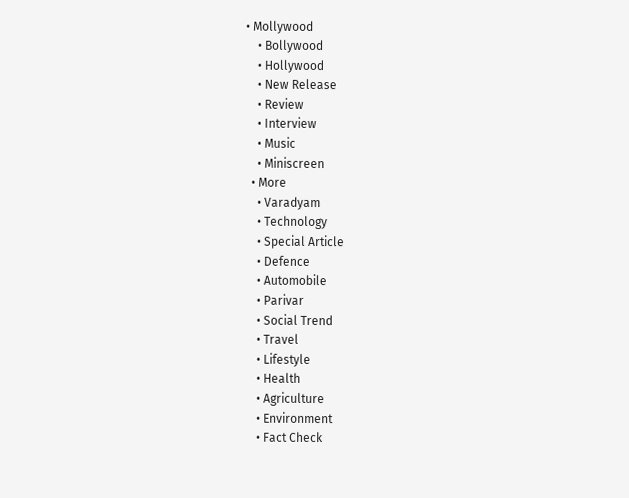• Mollywood
    • Bollywood
    • Hollywood
    • New Release
    • Review
    • Interview
    • Music
    • Miniscreen
  • More
    • Varadyam
    • Technology
    • Special Article
    • Defence
    • Automobile
    • Parivar
    • Social Trend
    • Travel
    • Lifestyle
    • Health
    • Agriculture
    • Environment
    • Fact Check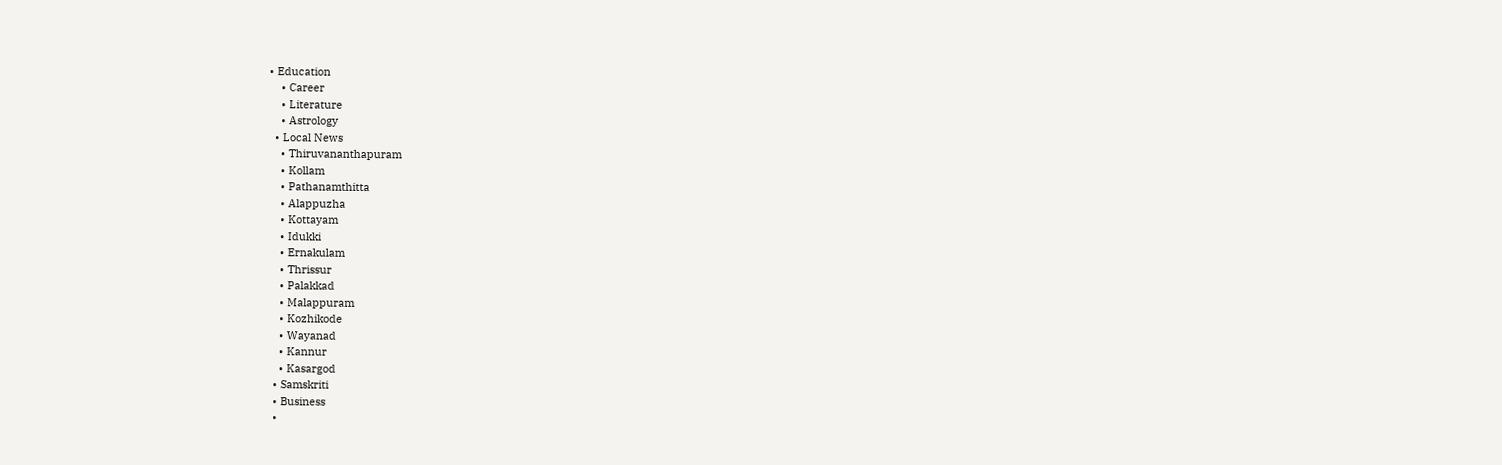• Education
    • Career
    • Literature
    • Astrology
  • Local News
    • Thiruvananthapuram
    • Kollam
    • Pathanamthitta
    • Alappuzha
    • Kottayam
    • Idukki
    • Ernakulam
    • Thrissur
    • Palakkad
    • Malappuram
    • Kozhikode
    • Wayanad
    • Kannur
    • Kasargod
  • Samskriti
  • Business
  •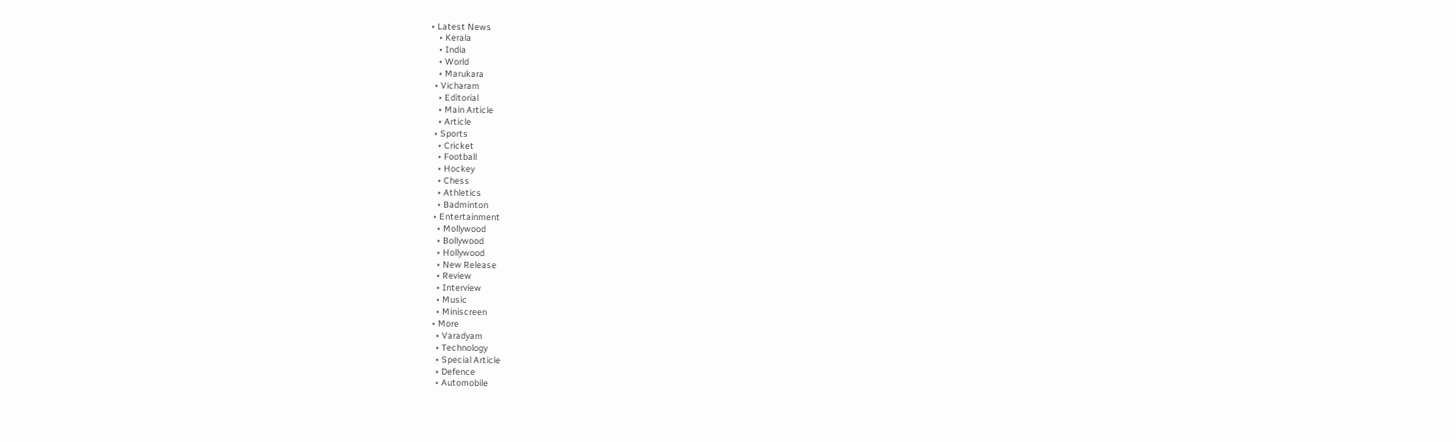• Latest News
    • Kerala
    • India
    • World
    • Marukara
  • Vicharam
    • Editorial
    • Main Article
    • Article
  • Sports
    • Cricket
    • Football
    • Hockey
    • Chess
    • Athletics
    • Badminton
  • Entertainment
    • Mollywood
    • Bollywood
    • Hollywood
    • New Release
    • Review
    • Interview
    • Music
    • Miniscreen
  • More
    • Varadyam
    • Technology
    • Special Article
    • Defence
    • Automobile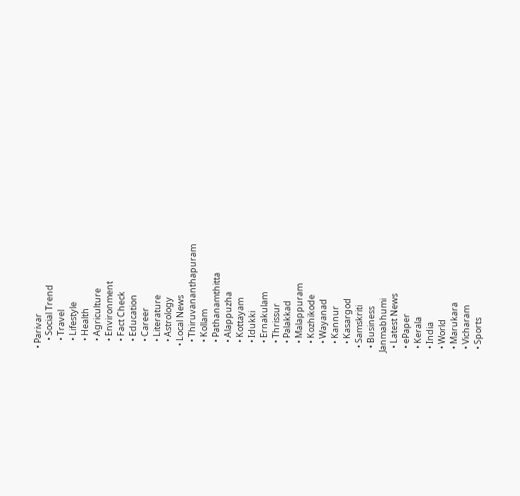• Parivar
    • Social Trend
    • Travel
    • Lifestyle
    • Health
    • Agriculture
    • Environment
    • Fact Check
    • Education
    • Career
    • Literature
    • Astrology
  • Local News
    • Thiruvananthapuram
    • Kollam
    • Pathanamthitta
    • Alappuzha
    • Kottayam
    • Idukki
    • Ernakulam
    • Thrissur
    • Palakkad
    • Malappuram
    • Kozhikode
    • Wayanad
    • Kannur
    • Kasargod
  • Samskriti
  • Business
Janmabhumi
  • Latest News
  • ePaper
  • Kerala
  • India
  • World
  • Marukara
  • Vicharam
  • Sports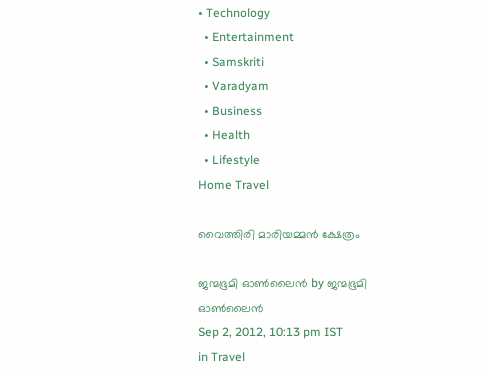• Technology
  • Entertainment
  • Samskriti
  • Varadyam
  • Business
  • Health
  • Lifestyle
Home Travel

വൈത്തിരി മാരിയമ്മന്‍ ക്ഷേത്രം

ജന്മഭൂമി ഓണ്‍ലൈന്‍ by ജന്മഭൂമി ഓണ്‍ലൈന്‍
Sep 2, 2012, 10:13 pm IST
in Travel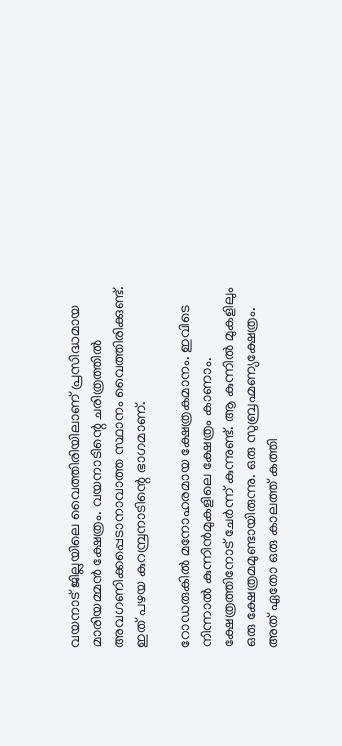വയനാട്‌ ജില്ലയിലെ വൈത്തിരിയിലാണ്‌ പ്രസിദ്ധമായ മാരിയമ്മന്‍ ക്ഷേത്രം. വയനാടിന്റെ ചരിത്രത്തില്‍ അവഗണിക്കപ്പെടാനാവാത്ത സ്ഥാനം വൈത്തിരിക്കുണ്ട്‌. ഇത്‌ പഴയ കുറമ്പ്രനാടിന്റെ ഭാഗമാണ്‌.

റോഡരുകില്‍ മനോഹരമായ ക്ഷേത്രകമാനം. ഇവിടെ നിന്നാല്‍ കുന്നിന്‍മുകളിലെ ക്ഷേത്രം കാണാം. ക്ഷേത്രത്തിനോട്‌ ചേര്‍ന്ന്‌ കുന്നുണ്ട്‌. ആ കുന്നില്‍ മുകളിലും ഒരു ക്ഷേത്രമമുണ്ടായിരുന്നു. ഒരു സുബ്രഹ്മണ്യക്ഷേത്രം. അത്‌ ഏതോ ഒരു കാലത്ത്‌ കത്തി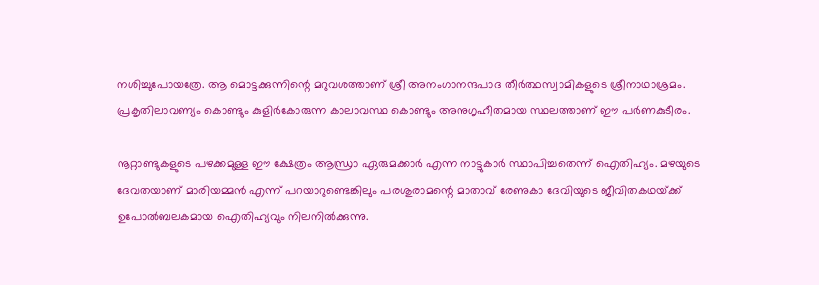നശിച്ചുപോയത്രേ. ആ മൊട്ടക്കുന്നിന്റെ മറുവശത്താണ്‌ ശ്രീ അനംഗാനന്ദപാദ തീര്‍ത്ഥസ്വാമികളുടെ ശ്രീനാഥാശ്രമം. പ്രകൃതിലാവണ്യം കൊണ്ടും കുളിര്‍കോരുന്ന കാലാവസ്ഥ കൊണ്ടും അനുഗൃഹീതമായ സ്ഥലത്താണ്‌ ഈ പര്‍ണകുടീരം.

നൂറ്റാണ്ടുകളുടെ പഴക്കമുള്ള ഈ ക്ഷേത്രം ആന്ധ്രാ ഏരുമക്കാര്‍ എന്ന നാട്ടുകാര്‍ സ്ഥാപിച്ചതെന്ന്‌ ഐതിഹ്യം. മഴയുടെ ദേവതയാണ്‌ മാരിയമ്മന്‍ എന്ന്‌ പറയാറുണ്ടെങ്കിലും പരശുരാമന്റെ മാതാവ്‌ രേണുകാ ദേവിയുടെ ജീവിതകഥയ്‌ക്ക്‌ ഉപോല്‍ബലകമായ ഐതിഹ്യവും നിലനില്‍ക്കുന്നു.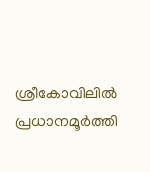ശ്രീകോവിലില്‍ പ്രധാനമൂര്‍ത്തി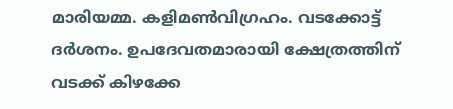മാരിയമ്മ. കളിമണ്‍വിഗ്രഹം. വടക്കോട്ട്‌ ദര്‍ശനം. ഉപദേവതമാരായി ക്ഷേത്രത്തിന്‌ വടക്ക്‌ കിഴക്കേ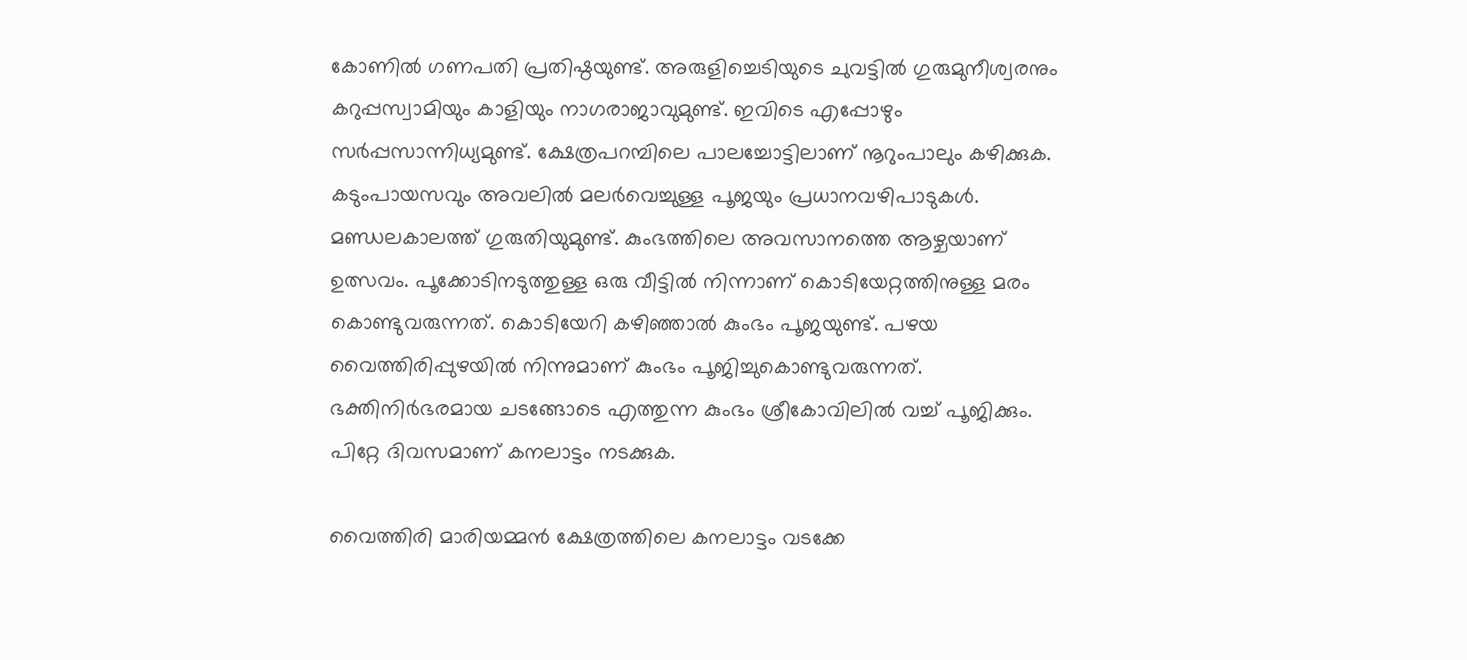കോണില്‍ ഗണപതി പ്രതിഷ്ഠയുണ്ട്‌. അരുളിച്ചെടിയുടെ ചുവട്ടില്‍ ഗുരുമുനീശ്വരനും കറുപ്പസ്വാമിയും കാളിയും നാഗരാജാവുമുണ്ട്‌. ഇവിടെ എപ്പോഴും സര്‍പ്പസാന്നിധ്യമുണ്ട്‌. ക്ഷേത്രപറമ്പിലെ പാലച്ചോട്ടിലാണ്‌ നൂറുംപാലും കഴിക്കുക. കടുംപായസവും അവലില്‍ മലര്‍വെച്ചുള്ള പൂജയും പ്രധാനവഴിപാടുകള്‍. മണ്ഡലകാലത്ത്‌ ഗുരുതിയുമുണ്ട്‌. കുംഭത്തിലെ അവസാനത്തെ ആഴ്ചയാണ്‌ ഉത്സവം. പൂക്കോടിനടുത്തുള്ള ഒരു വീട്ടില്‍ നിന്നാണ്‌ കൊടിയേറ്റത്തിനുള്ള മരം കൊണ്ടുവരുന്നത്‌. കൊടിയേറി കഴിഞ്ഞാല്‍ കുംഭം പൂജയുണ്ട്‌. പഴയ വൈത്തിരിപ്പുഴയില്‍ നിന്നുമാണ്‌ കുംഭം പൂജിച്ചുകൊണ്ടുവരുന്നത്‌. ഭക്തിനിര്‍ഭരമായ ചടങ്ങോടെ എത്തുന്ന കുംഭം ശ്രീകോവിലില്‍ വച്ച്‌ പൂജിക്കും. പിറ്റേ ദിവസമാണ്‌ കനലാട്ടം നടക്കുക.

വൈത്തിരി മാരിയമ്മന്‍ ക്ഷേത്രത്തിലെ കനലാട്ടം വടക്കേ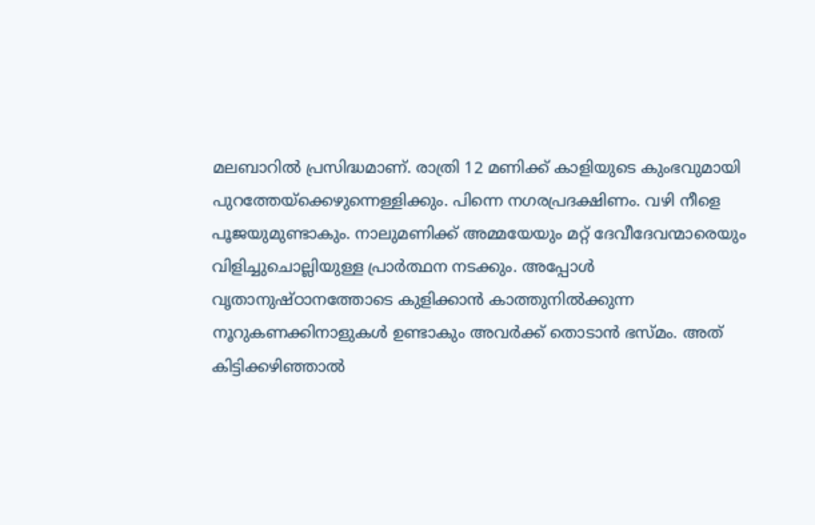മലബാറില്‍ പ്രസിദ്ധമാണ്‌. രാത്രി 12 മണിക്ക്‌ കാളിയുടെ കുംഭവുമായി പുറത്തേയ്‌ക്കെഴുന്നെള്ളിക്കും. പിന്നെ നഗരപ്രദക്ഷിണം. വഴി നീളെ പൂജയുമുണ്ടാകും. നാലുമണിക്ക്‌ അമ്മയേയും മറ്റ്‌ ദേവീദേവന്മാരെയും വിളിച്ചുചൊല്ലിയുള്ള പ്രാര്‍ത്ഥന നടക്കും. അപ്പോള്‍ വൃതാനുഷ്ഠാനത്തോടെ കുളിക്കാന്‍ കാത്തുനില്‍ക്കുന്ന നൂറുകണക്കിനാളുകള്‍ ഉണ്ടാകും അവര്‍ക്ക്‌ തൊടാന്‍ ഭസ്മം. അത്‌ കിട്ടിക്കഴിഞ്ഞാല്‍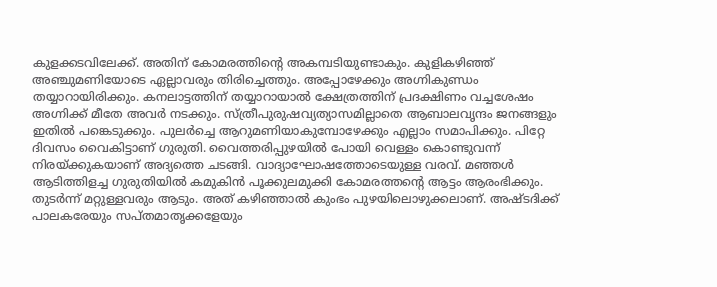കുളക്കടവിലേക്ക്‌. അതിന്‌ കോമരത്തിന്റെ അകമ്പടിയുണ്ടാകും. കുളികഴിഞ്ഞ്‌ അഞ്ചുമണിയോടെ ഏല്ലാവരും തിരിച്ചെത്തും. അപ്പോഴേക്കും അഗ്നികുണ്ഡം തയ്യാറായിരിക്കും. കനലാട്ടത്തിന്‌ തയ്യാറായാല്‍ ക്ഷേത്രത്തിന്‌ പ്രദക്ഷിണം വച്ചശേഷം അഗ്നിക്ക്‌ മീതേ അവര്‍ നടക്കും. സ്ത്രീപുരുഷവ്യത്യാസമില്ലാതെ ആബാലവൃന്ദം ജനങ്ങളും ഇതില്‍ പങ്കെടുക്കും. പുലര്‍ച്ചെ ആറുമണിയാകുമ്പോഴേക്കും എല്ലാം സമാപിക്കും. പിറ്റേ ദിവസം വൈകിട്ടാണ്‌ ഗുരുതി. വൈത്തരിപ്പുഴയില്‍ പോയി വെള്ളം കൊണ്ടുവന്ന്‌ നിരയ്‌ക്കുകയാണ്‌ അദ്യത്തെ ചടങ്ങി. വാദ്യാഘോഷത്തോടെയുള്ള വരവ്‌. മഞ്ഞള്‍ ആടിത്തിളച്ച ഗുരുതിയില്‍ കമുകിന്‍ പൂക്കുലമുക്കി കോമരത്തന്റെ ആട്ടം ആരംഭിക്കും. തുടര്‍ന്ന്‌ മറ്റുള്ളവരും ആടും. അത്‌ കഴിഞ്ഞാല്‍ കുംഭം പുഴയിലൊഴുക്കലാണ്‌. അഷ്ടദിക്ക്‌ പാലകരേയും സപ്തമാതൃക്കളേയും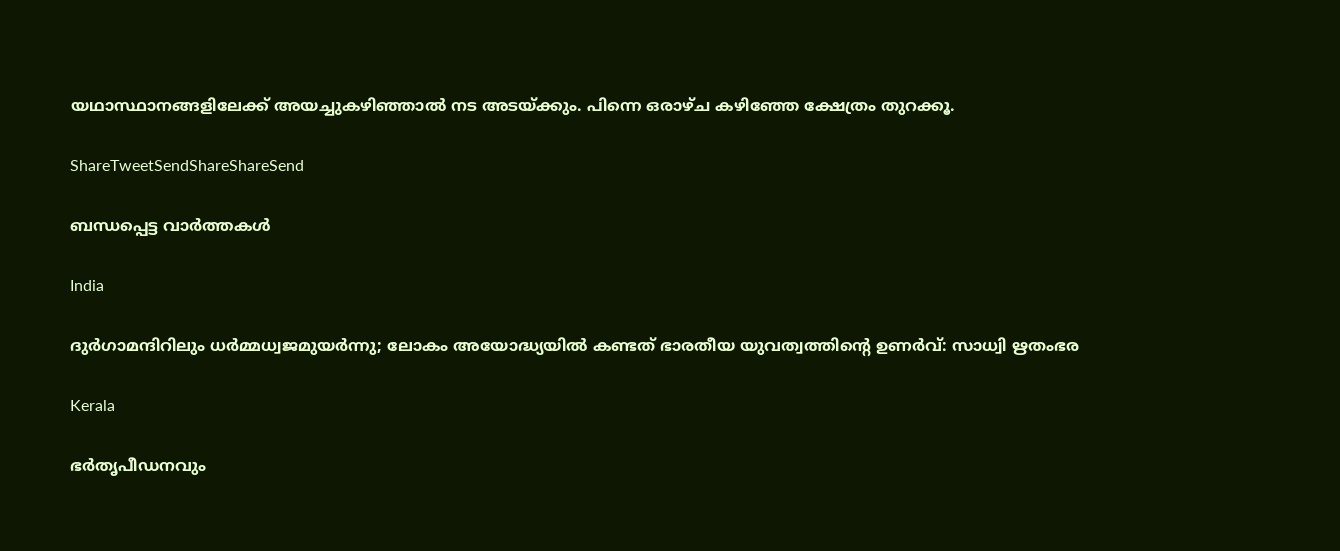യഥാസ്ഥാനങ്ങളിലേക്ക്‌ അയച്ചുകഴിഞ്ഞാല്‍ നട അടയ്‌ക്കും. പിന്നെ ഒരാഴ്ച കഴിഞ്ഞേ ക്ഷേത്രം തുറക്കൂ.

ShareTweetSendShareShareSend

ബന്ധപ്പെട്ട വാര്‍ത്തകള്‍

India

ദുര്‍ഗാമന്ദിറിലും ധര്‍മ്മധ്വജമുയര്‍ന്നു; ലോകം അയോദ്ധ്യയില്‍ കണ്ടത് ഭാരതീയ യുവത്വത്തിന്റെ ഉണര്‍വ്: സാധ്വി ഋതംഭര

Kerala

ഭർതൃപീഡനവും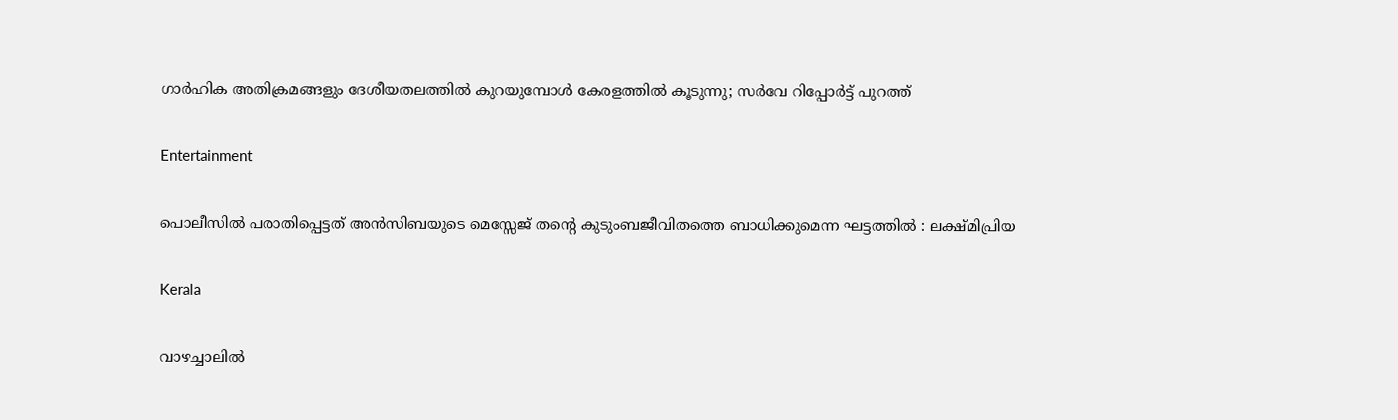ഗാർഹിക അതിക്രമങ്ങളും ദേശീയതലത്തിൽ കുറയുമ്പോൾ കേരളത്തിൽ കൂടുന്നു; സർവേ റിപ്പോർട്ട് പുറത്ത്

Entertainment

പൊലീസില്‍ പരാതിപ്പെട്ടത് അന്‍സിബയുടെ മെസ്സേജ് തന്റെ കുടുംബജീവിതത്തെ ബാധിക്കുമെന്ന ഘട്ടത്തില്‍ : ലക്ഷ്മിപ്രിയ

Kerala

വാഴച്ചാലിൽ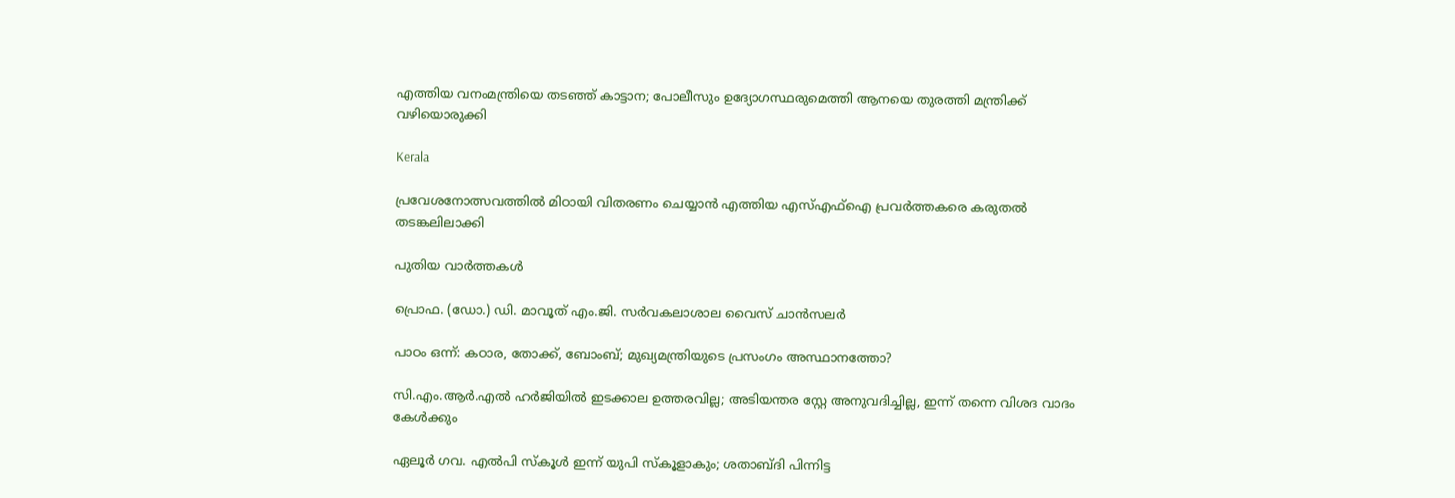എത്തിയ വനംമന്ത്രിയെ തടഞ്ഞ് കാട്ടാന; പോലീസും ഉദ്യോഗസ്ഥരുമെത്തി ആനയെ തുരത്തി മന്ത്രിക്ക് വഴിയൊരുക്കി

Kerala

പ്രവേശനോത്സവത്തിൽ മിഠായി വിതരണം ചെയ്യാൻ എത്തിയ എസ്എഫ്ഐ പ്രവർത്തകരെ കരുതൽ തടങ്കലിലാക്കി

പുതിയ വാര്‍ത്തകള്‍

പ്രൊഫ. (ഡോ.) ഡി. മാവൂത് എം.ജി. സർവകലാശാല വൈസ് ചാൻസലർ

പാഠം ഒന്ന്: കഠാര, തോക്ക്, ബോംബ്; മുഖ്യമന്ത്രിയുടെ പ്രസംഗം അസ്ഥാനത്തോ?

സി.എം.ആർ.എൽ ഹർജിയിൽ ഇടക്കാല ഉത്തരവില്ല; അടിയന്തര സ്റ്റേ അനുവദിച്ചില്ല, ഇന്ന് തന്നെ വിശദ വാദം കേൾക്കും

ഏലൂര്‍ ഗവ. എല്‍പി സ്‌കൂള്‍ ഇന്ന് യുപി സ്‌കൂളാകും; ശതാബ്ദി പിന്നിട്ട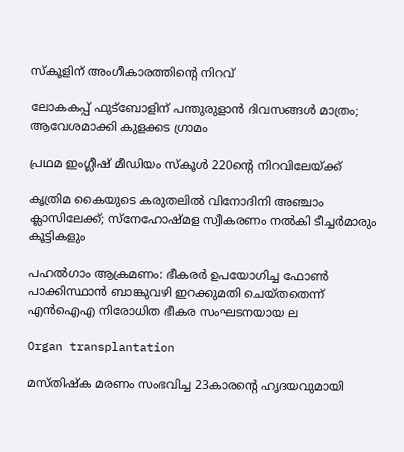സ്‌കൂളിന് അംഗീകാരത്തിന്റെ നിറവ്

ലോകകപ്പ് ഫുട്‌ബോളിന് പന്തുരുളാന്‍ ദിവസങ്ങള്‍ മാത്രം; ആവേശമാക്കി കുളക്കട ഗ്രാമം

പ്രഥമ ഇംഗ്ലീഷ് മീഡിയം സ്‌കൂള്‍ 220ന്റെ നിറവിലേയ്‌ക്ക്

കൃത്രിമ കൈയുടെ കരുതലിൽ വിനോദിനി അഞ്ചാം ക്ലാസിലേക്ക്; സ്നേഹോഷ്മള സ്വീകരണം നൽകി ടീച്ചർമാരും കൂട്ടികളും

പഹൽഗാം ആക്രമണം: ഭീകരർ ഉപയോഗിച്ച ഫോൺ പാക്കിസ്ഥാൻ ബാങ്കുവഴി ഇറക്കുമതി ചെയ്തതെന്ന് എൻഐഎ നിരോധിത ഭീകര സംഘടനയായ ല

Organ transplantation

മസ്തിഷ്ക മരണം സംഭവിച്ച 23കാരന്റെ ഹൃദയവുമായി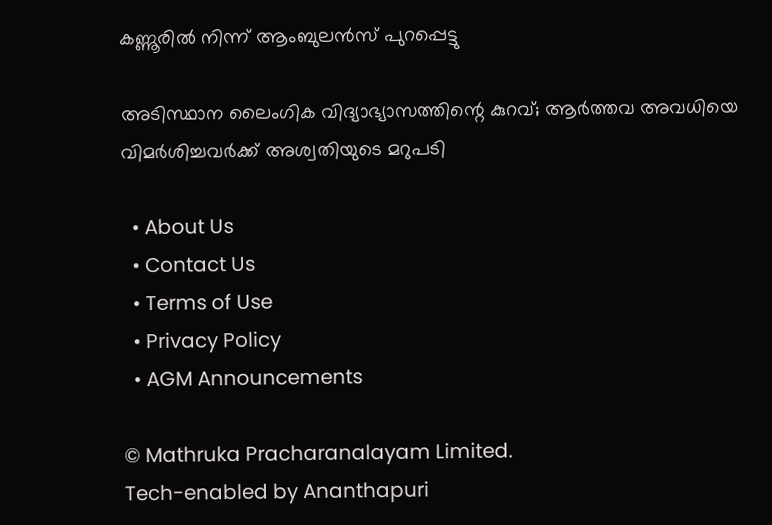കണ്ണൂരിൽ നിന്ന് ആംബുലൻസ് പുറപ്പെട്ടു

അടിസ്ഥാന ലൈംഗിക വിദ്യാഭ്യാസത്തിന്റെ കുറവ്; ആർത്തവ അവധിയെ വിമർശിച്ചവർക്ക് അശ്വതിയുടെ മറുപടി

  • About Us
  • Contact Us
  • Terms of Use
  • Privacy Policy
  • AGM Announcements

© Mathruka Pracharanalayam Limited.
Tech-enabled by Ananthapuri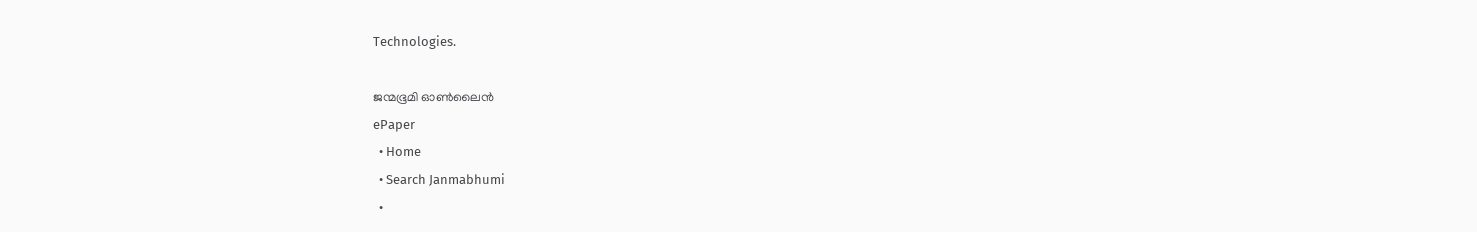Technologies.

ജന്മഭൂമി ഓണ്‍ലൈന്‍
ePaper
  • Home
  • Search Janmabhumi
  •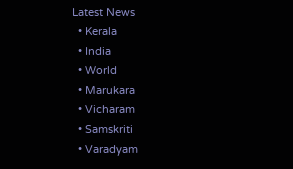Latest News
  • Kerala
  • India
  • World
  • Marukara
  • Vicharam
  • Samskriti
  • Varadyam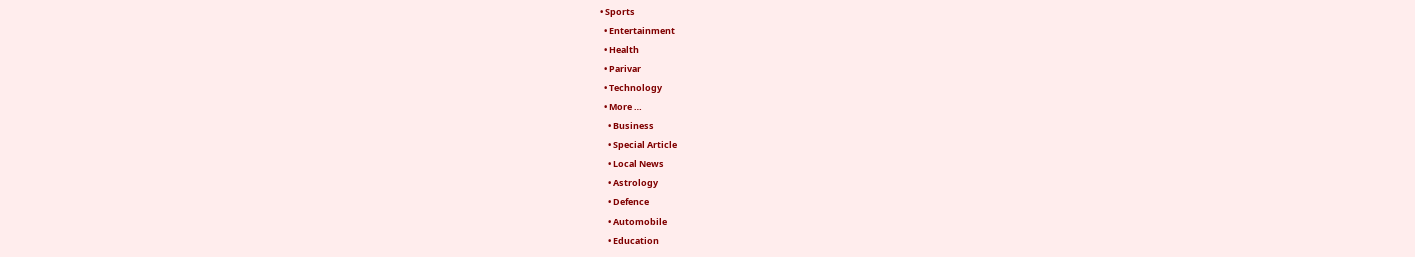• Sports
  • Entertainment
  • Health
  • Parivar
  • Technology
  • More …
    • Business
    • Special Article
    • Local News
    • Astrology
    • Defence
    • Automobile
    • Education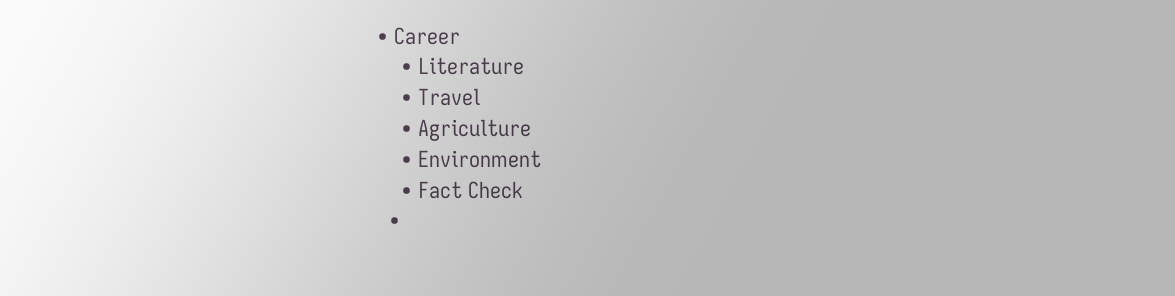• Career
    • Literature
    • Travel
    • Agriculture
    • Environment
    • Fact Check
  •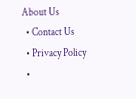About Us
  • Contact Us
  • Privacy Policy
  •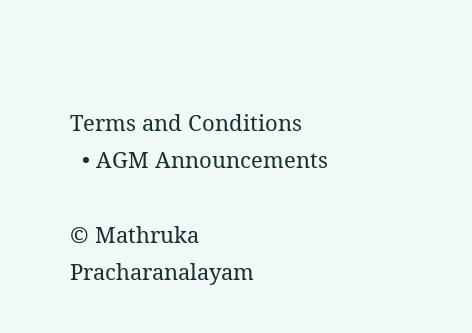Terms and Conditions
  • AGM Announcements

© Mathruka Pracharanalayam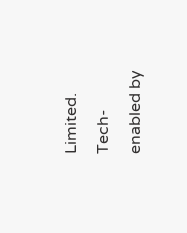Limited.
Tech-enabled by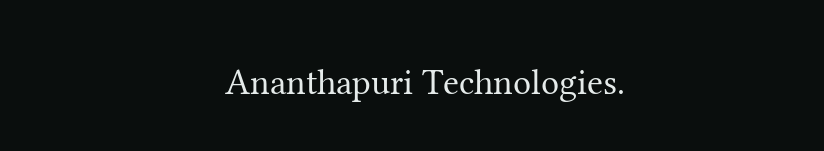Ananthapuri Technologies.